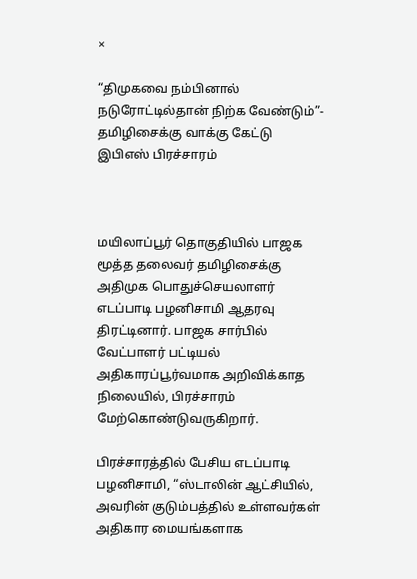×

“திமுகவை நம்பினால் நடுரோட்டில்தான் நிற்க வேண்டும்”- தமிழிசைக்கு வாக்கு கேட்டு இபிஎஸ் பிரச்சாரம்



மயிலாப்பூர் தொகுதியில் பாஜக மூத்த தலைவர் தமிழிசைக்கு அதிமுக பொதுச்செயலாளர் எடப்பாடி பழனிசாமி ஆதரவு திரட்டினார். பாஜக சார்பில் வேட்பாளர் பட்டியல் அதிகாரப்பூர்வமாக அறிவிக்காத நிலையில், பிரச்சாரம் மேற்கொண்டுவருகிறார்.

பிரச்சாரத்தில் பேசிய எடப்பாடி பழனிசாமி, “ஸ்டாலின் ஆட்சியில், அவரின் குடும்பத்தில் உள்ளவர்கள் அதிகார மையங்களாக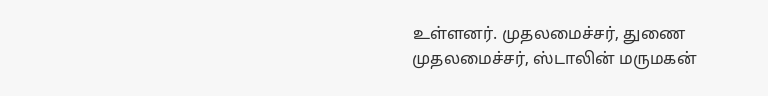உள்ளனர். முதலமைச்சர், துணை முதலமைச்சர், ஸ்டாலின் மருமகன்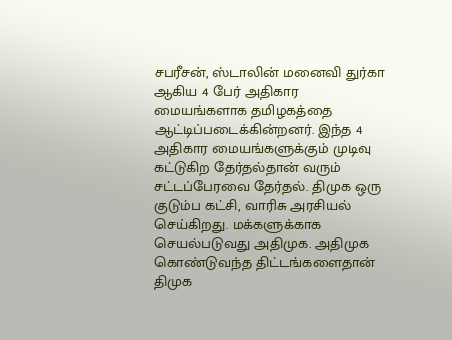சபரீசன், ஸ்டாலின் மனைவி துர்கா ஆகிய 4 பேர் அதிகார மையங்களாக தமிழகத்தை ஆட்டிப்படைக்கின்றனர். இந்த 4 அதிகார மையங்களுக்கும் முடிவு கட்டுகிற தேர்தல்தான் வரும் சட்டப்பேரவை தேர்தல். திமுக ஒரு குடும்ப கட்சி, வாரிசு அரசியல் செய்கிறது. மக்களுக்காக செயல்படுவது அதிமுக. அதிமுக கொண்டுவந்த திட்டங்களைதான் திமுக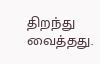திறந்து வைத்தது.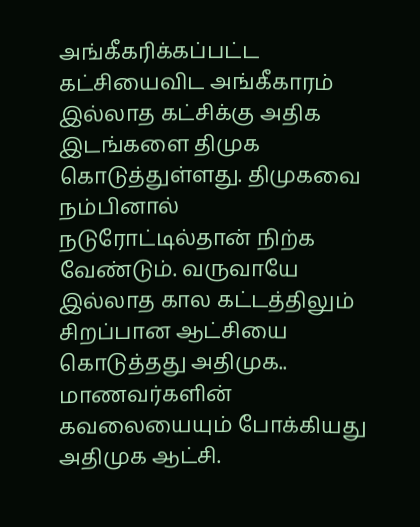அங்கீகரிக்கப்பட்ட கட்சியைவிட அங்கீகாரம் இல்லாத கட்சிக்கு அதிக இடங்களை திமுக கொடுத்துள்ளது. திமுகவை நம்பினால் நடுரோட்டில்தான் நிற்க வேண்டும். வருவாயே இல்லாத கால கட்டத்திலும் சிறப்பான ஆட்சியை கொடுத்தது அதிமுக.. மாணவர்களின் கவலையையும் போக்கியது அதிமுக ஆட்சி.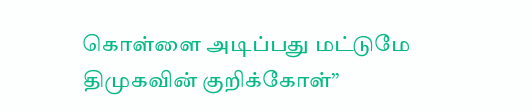கொள்ளை அடிப்பது மட்டுமே திமுகவின் குறிக்கோள்”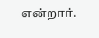என்றார்.